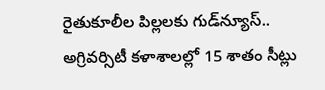రైతుకూలీల పిల్లలకు గుడ్‌న్యూస్.. అగ్రివర్సిటీ కళాశాలల్లో 15 శాతం సీట్లు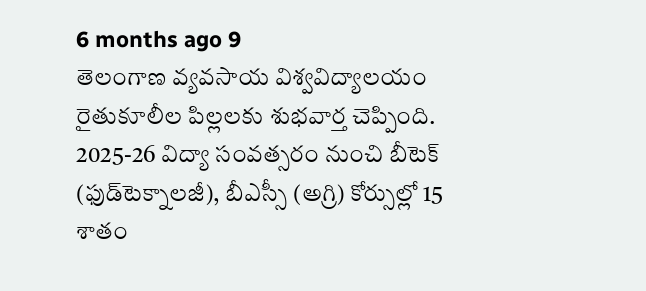6 months ago 9
తెలంగాణ వ్యవసాయ విశ్వవిద్యాలయం రైతుకూలీల పిల్లలకు శుభవార్త చెప్పింది. 2025-26 విద్యా సంవత్సరం నుంచి బీటెక్ (ఫుడ్‌టెక్నాలజీ), బీఎస్సీ (అగ్రి) కోర్సుల్లో 15 శాతం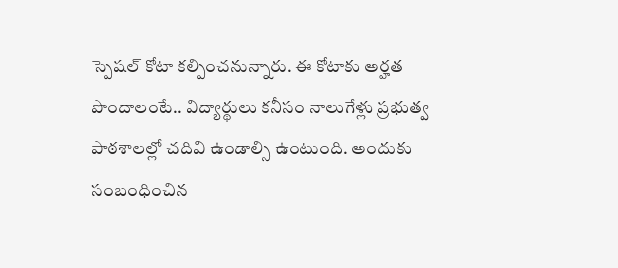స్పెషల్ కోటా కల్పించనున్నారు. ఈ కోటాకు అర్హత పొందాలంటే.. విద్యార్థులు కనీసం నాలుగేళ్లు ప్రభుత్వ పాఠశాలల్లో చదివి ఉండాల్సి ఉంటుంది. అందుకు సంబంధించిన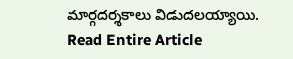మార్గదర్శకాలు విడుదలయ్యాయి.
Read Entire Article